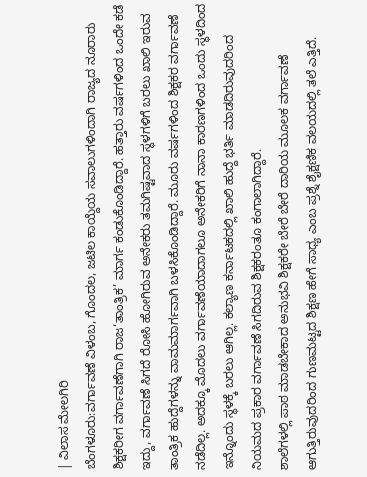| ವಿಲಾಸ ಮೇಲಗಿರಿ
ಬೆಂಗಳೂರು:ವರ್ಗಾವಣೆ ವಿಳಂಬ, ಗೊಂದಲ, ಜಟಿಲ ಕಾಯ್ದೆಯ ಸವಾಲುಗಳಿಂದಾಗಿ ರಾಜ್ಯದ ನೂರಾರು ಶಿಕ್ಷಕರೀಗ ವರ್ಗಾವಣೆಗಾಗಿ ರಾಜ‘ತಾಂತ್ರಿಕ’ ಮಾರ್ಗ ಕಂಡುಕೊಂಡಿದ್ದಾರೆ. ಹತ್ತಾರು ವರ್ಷಗಳಿಂದ ಒಂದೇ ಕಡೆ ಇದ್ದು, ವರ್ಗಾವಣೆ ಸಿಗದೆ ರೋಸಿ ಹೋಗಿರುವ ಅನೇಕರು ತಮಗಿಷ್ಟವಾದ ಸ್ಥಳಗಳಿಗೆ ಬರಲು ಖಾಲಿ ಇರುವ ತಾಂತ್ರಿಕ ಹುದ್ದೆಗಳನ್ನು ವಾಮಮಾರ್ಗವಾಗಿ ಬಳಸಿಕೊಂಡಿದ್ದಾರೆ. ಮೂರು ವರ್ಷಗಳಿಂದ ಶಿಕ್ಷಕರ ವರ್ಗಾವಣೆ ನಡೆದಿಲ್ಲ. ಅದಕ್ಕೂ ಮೊದಲು ವರ್ಗಾವಣೆಯಾದಾಗಲೂ ಅನೇಕರಿಗೆ ನಾನಾ ಕಾರಣಗಳಿಂದ ಒಂದು ಸ್ಥಳದಿಂದ ಇನ್ನೊಂದು ಸ್ಥಳಕ್ಕೆ ಬರಲು ಆಗಿಲ್ಲ. ಕಲ್ಯಾಣ ಕರ್ನಾಟಕದಲ್ಲಿ ಖಾಲಿ ಹುದ್ದೆ ಭರ್ತಿ ಮಾಡದಿರುವುದರಿಂದ ನಿಯಮದ ಪ್ರಕಾರ ವರ್ಗಾವಣೆ ಸಿಗದಿರುವ ಶಿಕ್ಷಕರಂತೂ ಕಂಗಾಲಾಗಿದ್ದಾರೆ.
ಶಾಲೆಗಳಲ್ಲಿ ಪಾಠ ಮಾಡಬೇಕಾದ ಅನುಭವಿ ಶಿಕ್ಷಕರೇ ಬೇರೆ ಬೇರೆ ದಾರಿಯ ಮೂಲಕ ವರ್ಗಾವಣೆ ಆಗುತ್ತಿರುವುದರಿಂದ ಗುಣಮಟ್ಟದ ಶಿಕ್ಷಣ ಹೇಗೆ ಸಾಧ್ಯ ಎಂಬ ಪ್ರಶ್ನೆ ಶೈಕ್ಷಣಿಕ ವಲಯದಲ್ಲಿ ತಲೆ ಎತ್ತಿದೆ.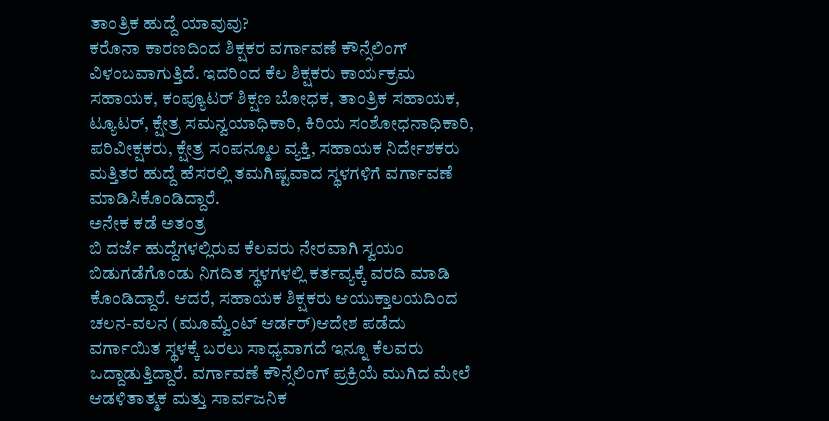ತಾಂತ್ರಿಕ ಹುದ್ದೆ ಯಾವುವು?
ಕರೊನಾ ಕಾರಣದಿಂದ ಶಿಕ್ಷಕರ ವರ್ಗಾವಣೆ ಕೌನ್ಸೆಲಿಂಗ್ ವಿಳಂಬವಾಗುತ್ತಿದೆ. ಇದರಿಂದ ಕೆಲ ಶಿಕ್ಷಕರು ಕಾರ್ಯಕ್ರಮ ಸಹಾಯಕ, ಕಂಪ್ಯೂಟರ್ ಶಿಕ್ಷಣ ಬೋಧಕ, ತಾಂತ್ರಿಕ ಸಹಾಯಕ, ಟ್ಯೂಟರ್, ಕ್ಷೇತ್ರ ಸಮನ್ವಯಾಧಿಕಾರಿ, ಕಿರಿಯ ಸಂಶೋಧನಾಧಿಕಾರಿ, ಪರಿವೀಕ್ಷಕರು, ಕ್ಷೇತ್ರ ಸಂಪನ್ಮೂಲ ವ್ಯಕ್ತಿ, ಸಹಾಯಕ ನಿರ್ದೇಶಕರು ಮತ್ತಿತರ ಹುದ್ದೆ ಹೆಸರಲ್ಲಿ ತಮಗಿಷ್ಟವಾದ ಸ್ಥಳಗಳಿಗೆ ವರ್ಗಾವಣೆ ಮಾಡಿಸಿಕೊಂಡಿದ್ದಾರೆ.
ಅನೇಕ ಕಡೆ ಅತಂತ್ರ
ಬಿ ದರ್ಜೆ ಹುದ್ದೆಗಳಲ್ಲಿರುವ ಕೆಲವರು ನೇರವಾಗಿ ಸ್ವಯಂ ಬಿಡುಗಡೆಗೊಂಡು ನಿಗದಿತ ಸ್ಥಳಗಳಲ್ಲಿ ಕರ್ತವ್ಯಕ್ಕೆ ವರದಿ ಮಾಡಿ ಕೊಂಡಿದ್ದಾರೆ. ಆದರೆ, ಸಹಾಯಕ ಶಿಕ್ಷಕರು ಆಯುಕ್ತಾಲಯದಿಂದ ಚಲನ-ವಲನ (ಮೂವ್ವೆುಂಟ್ ಆರ್ಡರ್)ಆದೇಶ ಪಡೆದು ವರ್ಗಾಯಿತ ಸ್ಥಳಕ್ಕೆ ಬರಲು ಸಾಧ್ಯವಾಗದೆ ಇನ್ನೂ ಕೆಲವರು ಒದ್ದಾಡುತ್ತಿದ್ದಾರೆ. ವರ್ಗಾವಣೆ ಕೌನ್ಸೆಲಿಂಗ್ ಪ್ರಕ್ರಿಯೆ ಮುಗಿದ ಮೇಲೆ ಆಡಳಿತಾತ್ಮಕ ಮತ್ತು ಸಾರ್ವಜನಿಕ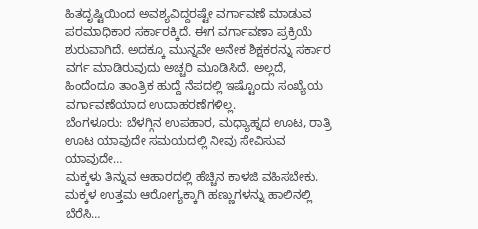ಹಿತದೃಷ್ಟಿಯಿಂದ ಅವಶ್ಯವಿದ್ದರಷ್ಟೇ ವರ್ಗಾವಣೆ ಮಾಡುವ ಪರಮಾಧಿಕಾರ ಸರ್ಕಾರಕ್ಕಿದೆ. ಈಗ ವರ್ಗಾವಣಾ ಪ್ರಕ್ರಿಯೆ ಶುರುವಾಗಿದೆ. ಅದಕ್ಕೂ ಮುನ್ನವೇ ಅನೇಕ ಶಿಕ್ಷಕರನ್ನು ಸರ್ಕಾರ ವರ್ಗ ಮಾಡಿರುವುದು ಅಚ್ಚರಿ ಮೂಡಿಸಿದೆ. ಅಲ್ಲದೆ, ಹಿಂದೆಂದೂ ತಾಂತ್ರಿಕ ಹುದ್ದೆ ನೆಪದಲ್ಲಿ ಇಷ್ಟೊಂದು ಸಂಖ್ಯೆಯ ವರ್ಗಾವಣೆಯಾದ ಉದಾಹರಣೆಗಳಿಲ್ಲ.
ಬೆಂಗಳೂರು: ಬೆಳಗ್ಗಿನ ಉಪಹಾರ, ಮಧ್ಯಾಹ್ನದ ಊಟ, ರಾತ್ರಿ ಊಟ ಯಾವುದೇ ಸಮಯದಲ್ಲಿ ನೀವು ಸೇವಿಸುವ ಯಾವುದೇ…
ಮಕ್ಕಳು ತಿನ್ನುವ ಆಹಾರದಲ್ಲಿ ಹೆಚ್ಚಿನ ಕಾಳಜಿ ವಹಿಸಬೇಕು. ಮಕ್ಕಳ ಉತ್ತಮ ಆರೋಗ್ಯಕ್ಕಾಗಿ ಹಣ್ಣುಗಳನ್ನು ಹಾಲಿನಲ್ಲಿ ಬೆರೆಸಿ…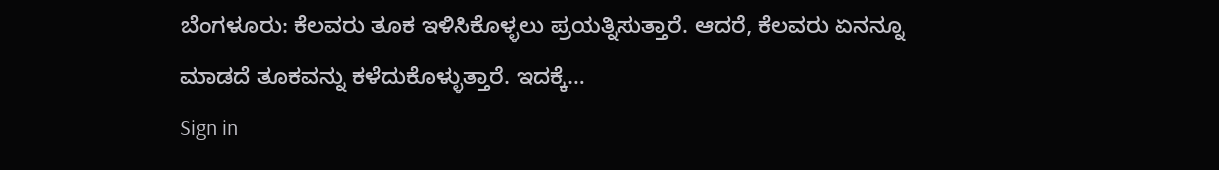ಬೆಂಗಳೂರು: ಕೆಲವರು ತೂಕ ಇಳಿಸಿಕೊಳ್ಳಲು ಪ್ರಯತ್ನಿಸುತ್ತಾರೆ. ಆದರೆ, ಕೆಲವರು ಏನನ್ನೂ ಮಾಡದೆ ತೂಕವನ್ನು ಕಳೆದುಕೊಳ್ಳುತ್ತಾರೆ. ಇದಕ್ಕೆ…
Sign in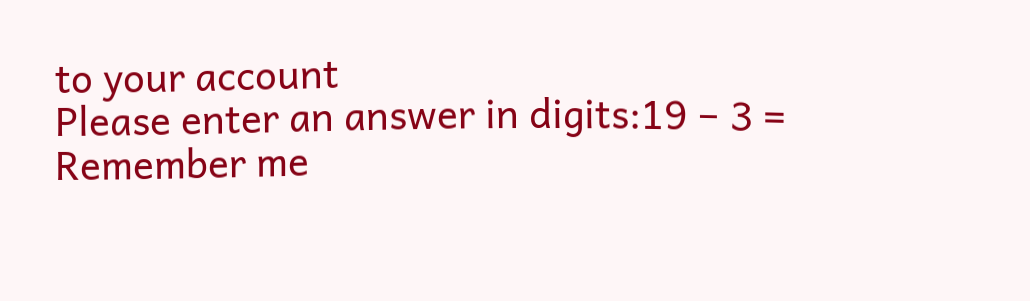to your account
Please enter an answer in digits:19 − 3 =
Remember me